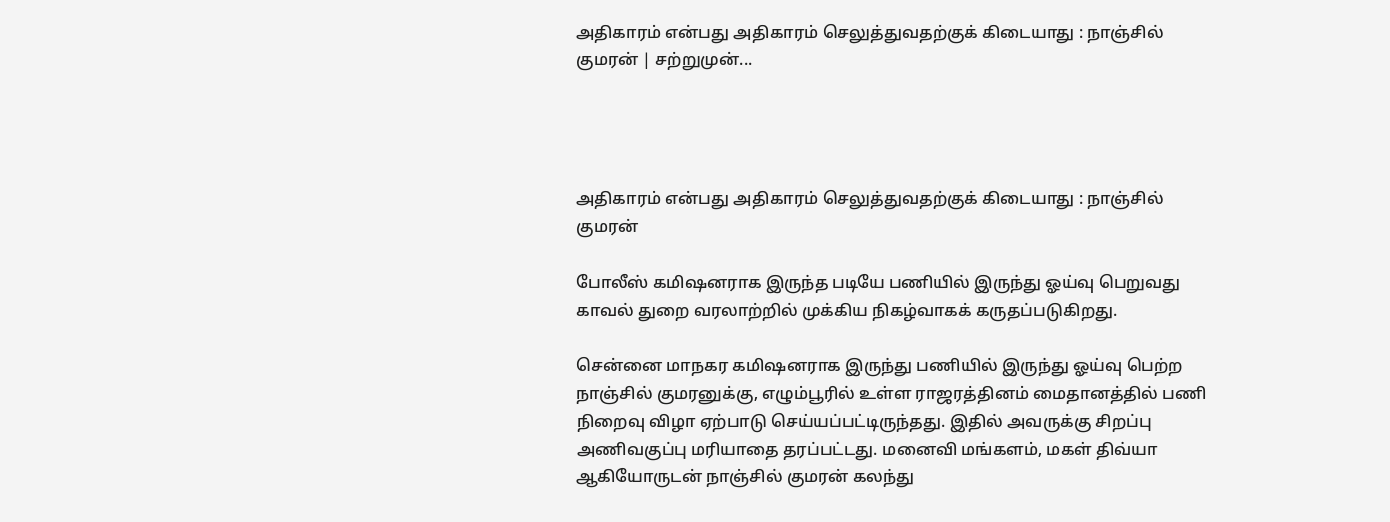அதிகாரம் என்பது அதிகாரம் செலுத்துவதற்குக் கிடையாது : நாஞ்சில் குமரன் | சற்றுமுன்...




அதிகாரம் என்பது அதிகாரம் செலுத்துவதற்குக் கிடையாது : நாஞ்சில் குமரன்

போலீஸ் கமிஷனராக இருந்த படியே பணியில் இருந்து ஓய்வு பெறுவது காவல் துறை வரலாற்றில் முக்கிய நிகழ்வாகக் கருதப்படுகிறது.

சென்னை மாநகர கமிஷனராக இருந்து பணியில் இருந்து ஓய்வு பெற்ற நாஞ்சில் குமரனுக்கு, எழும்பூரில் உள்ள ராஜரத்தினம் மைதானத்தில் பணி நிறைவு விழா ஏற்பாடு செய்யப்பட்டிருந்தது. இதில் அவருக்கு சிறப்பு அணிவகுப்பு மரியாதை தரப்பட்டது. மனைவி மங்களம், மகள் திவ்யா ஆகியோருடன் நாஞ்சில் குமரன் கலந்து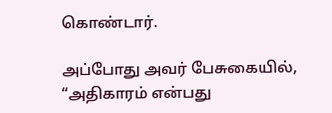கொண்டார்.

அப்போது அவர் பேசுகையில், “அதிகாரம் என்பது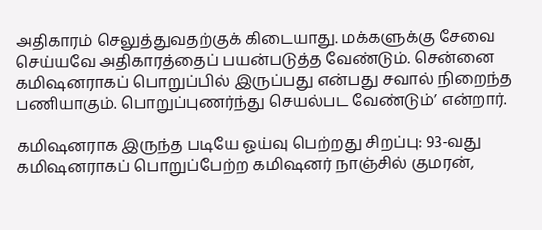அதிகாரம் செலுத்துவதற்குக் கிடையாது. மக்களுக்கு சேவை செய்யவே அதிகாரத்தைப் பயன்படுத்த வேண்டும். சென்னை கமிஷனராகப் பொறுப்பில் இருப்பது என்பது சவால் நிறைந்த பணியாகும். பொறுப்புணர்ந்து செயல்பட வேண்டும்’ என்றார்.

கமிஷனராக இருந்த படியே ஓய்வு பெற்றது சிறப்பு: 93-வது கமிஷனராகப் பொறுப்பேற்ற கமிஷனர் நாஞ்சில் குமரன்,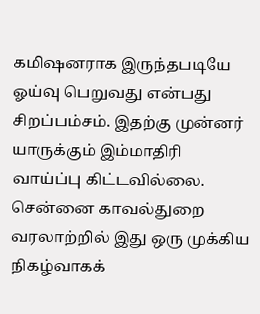கமிஷனராக இருந்தபடியே ஓய்வு பெறுவது என்பது சிறப்பம்சம். இதற்கு முன்னர் யாருக்கும் இம்மாதிரி வாய்ப்பு கிட்டவில்லை. சென்னை காவல்துறை வரலாற்றில் இது ஒரு முக்கிய நிகழ்வாகக்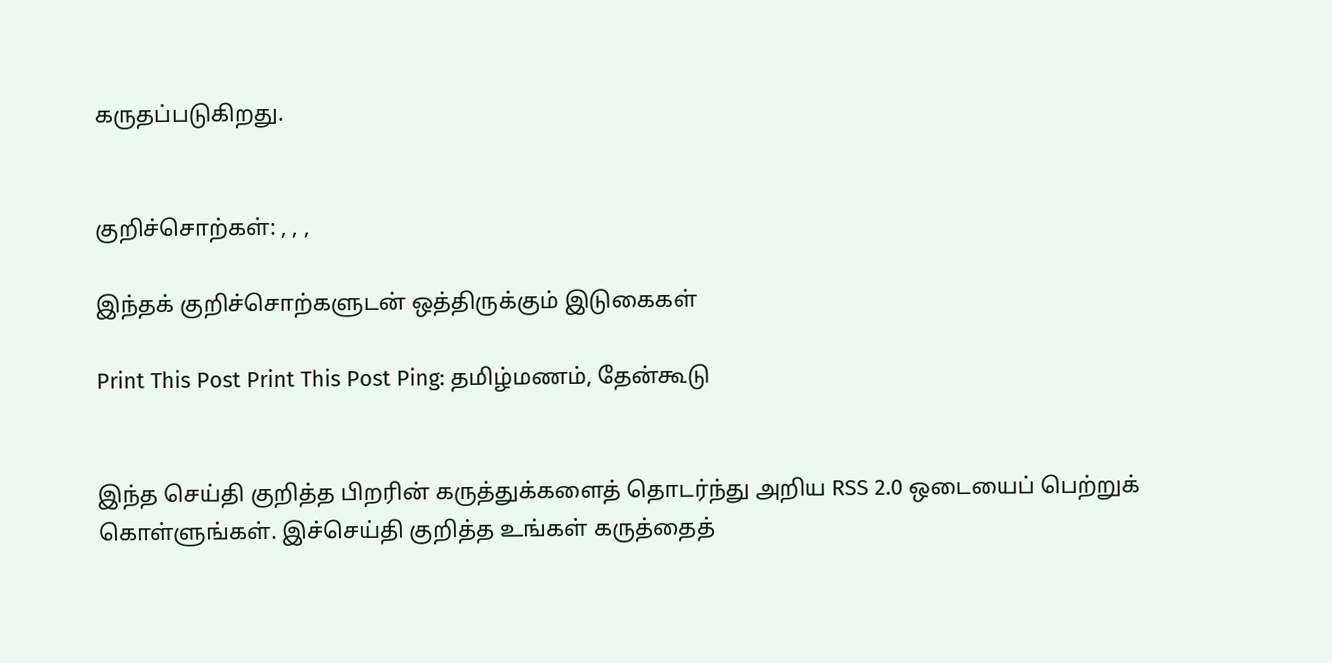கருதப்படுகிறது.


குறிச்சொற்கள்: , , ,

இந்தக் குறிச்சொற்களுடன் ஒத்திருக்கும் இடுகைகள்

Print This Post Print This Post Ping: தமிழ்மணம், தேன்கூடு


இந்த செய்தி குறித்த பிறரின் கருத்துக்களைத் தொடர்ந்து அறிய RSS 2.0 ஒடையைப் பெற்றுக் கொள்ளுங்கள். இச்செய்தி குறித்த உங்கள் கருத்தைத்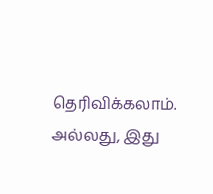தெரிவிக்கலாம். அல்லது, இது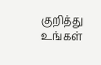குறித்து உங்கள்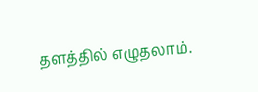தளத்தில் எழுதலாம்.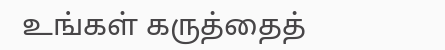உங்கள் கருத்தைத்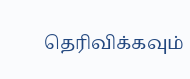தெரிவிக்கவும்